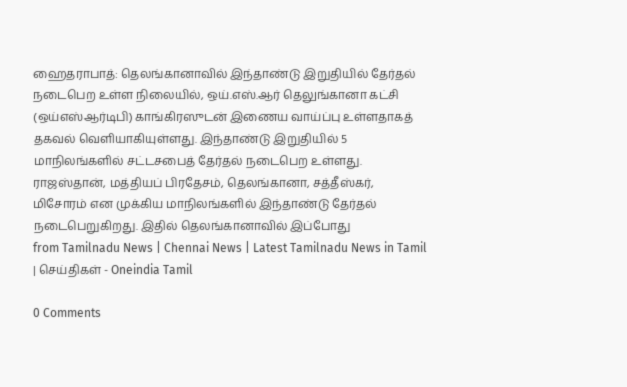ஹைதராபாத்: தெலங்கானாவில் இந்தாண்டு இறுதியில் தேர்தல் நடைபெற உள்ள நிலையில், ஒய்.எஸ்.ஆர் தெலுங்கானா கட்சி (ஒய்எஸ்ஆர்டிபி) காங்கிரஸுடன் இணைய வாய்ப்பு உள்ளதாகத் தகவல் வெளியாகியுள்ளது. இந்தாண்டு இறுதியில் 5 மாநிலங்களில் சட்டசபைத் தேர்தல் நடைபெற உள்ளது. ராஜஸ்தான், மத்தியப் பிரதேசம், தெலங்கானா, சத்தீஸ்கர், மிசோரம் என முக்கிய மாநிலங்களில் இந்தாண்டு தேர்தல் நடைபெறுகிறது. இதில் தெலங்கானாவில் இப்போது
from Tamilnadu News | Chennai News | Latest Tamilnadu News in Tamil | செய்திகள் - Oneindia Tamil

0 Comments